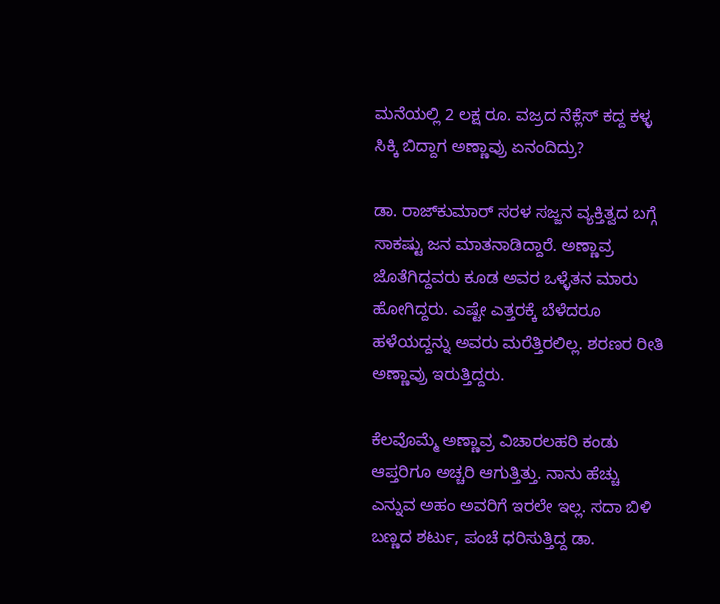ಮನೆಯಲ್ಲಿ 2 ಲಕ್ಷ ರೂ. ವಜ್ರದ ನೆಕ್ಲೆಸ್ ಕದ್ದ ಕಳ್ಳ ಸಿಕ್ಕಿ ಬಿದ್ದಾಗ ಅಣ್ಣಾವ್ರು ಏನಂದಿದ್ರು?

ಡಾ. ರಾಜ್‌ಕುಮಾರ್ ಸರಳ ಸಜ್ಜನ ವ್ಯಕ್ತಿತ್ವದ ಬಗ್ಗೆ ಸಾಕಷ್ಟು ಜನ ಮಾತನಾಡಿದ್ದಾರೆ. ಅಣ್ಣಾವ್ರ ಜೊತೆಗಿದ್ದವರು ಕೂಡ ಅವರ ಒಳ್ಳೆತನ ಮಾರು ಹೋಗಿದ್ದರು. ಎಷ್ಟೇ ಎತ್ತರಕ್ಕೆ ಬೆಳೆದರೂ ಹಳೆಯದ್ದನ್ನು ಅವರು ಮರೆತ್ತಿರಲಿಲ್ಲ. ಶರಣರ ರೀತಿ ಅಣ್ಣಾವ್ರು ಇರುತ್ತಿದ್ದರು.

ಕೆಲವೊಮ್ಮೆ ಅಣ್ಣಾವ್ರ ವಿಚಾರಲಹರಿ ಕಂಡು ಆಪ್ತರಿಗೂ ಅಚ್ಚರಿ ಆಗುತ್ತಿತ್ತು. ನಾನು ಹೆಚ್ಚು ಎನ್ನುವ ಅಹಂ ಅವರಿಗೆ ಇರಲೇ ಇಲ್ಲ. ಸದಾ ಬಿಳಿ ಬಣ್ಣದ ಶರ್ಟು, ಪಂಚೆ ಧರಿಸುತ್ತಿದ್ದ ಡಾ.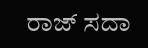ರಾಜ್ ಸದಾ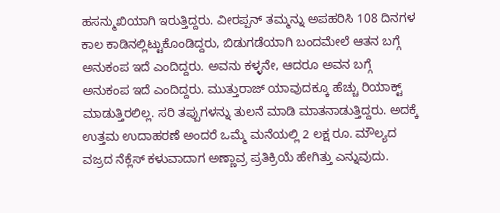ಹಸನ್ಮುಖಿಯಾಗಿ ಇರುತ್ತಿದ್ದರು. ವೀರಪ್ಪನ್ ತಮ್ಮನ್ನು ಅಪಹರಿಸಿ 108 ದಿನಗಳ ಕಾಲ ಕಾಡಿನಲ್ಲಿಟ್ಟುಕೊಂಡಿದ್ದರು, ಬಿಡುಗಡೆಯಾಗಿ ಬಂದಮೇಲೆ ಆತನ ಬಗ್ಗೆ ಅನುಕಂಪ ಇದೆ ಎಂದಿದ್ದರು. ಅವನು ಕಳ್ಳನೇ, ಆದರೂ ಅವನ ಬಗ್ಗೆ ಅನುಕಂಪ ಇದೆ ಎಂದಿದ್ದರು. ಮುತ್ತುರಾಜ್ ಯಾವುದಕ್ಕೂ ಹೆಚ್ಚು ರಿಯಾಕ್ಟ್ ಮಾಡುತ್ತಿರಲಿಲ್ಲ. ಸರಿ ತಪ್ಪುಗಳನ್ನು ತುಲನೆ ಮಾಡಿ ಮಾತನಾಡುತ್ತಿದ್ದರು. ಅದಕ್ಕೆ ಉತ್ತಮ ಉದಾಹರಣೆ ಅಂದರೆ ಒಮ್ಮೆ ಮನೆಯಲ್ಲಿ 2 ಲಕ್ಷ ರೂ. ಮೌಲ್ಯದ ವಜ್ರದ ನೆಕ್ಲೆಸ್ ಕಳುವಾದಾಗ ಅಣ್ಣಾವ್ರ ಪ್ರತಿಕ್ರಿಯೆ ಹೇಗಿತ್ತು ಎನ್ನುವುದು.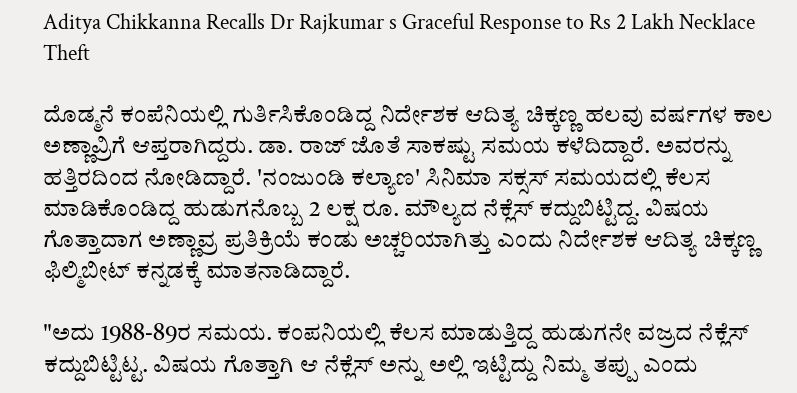Aditya Chikkanna Recalls Dr Rajkumar s Graceful Response to Rs 2 Lakh Necklace Theft

ದೊಡ್ಮನೆ ಕಂಪೆನಿಯಲ್ಲಿ ಗುರ್ತಿಸಿಕೊಂಡಿದ್ದ ನಿರ್ದೇಶಕ ಆದಿತ್ಯ ಚಿಕ್ಕಣ್ಣ ಹಲವು ವರ್ಷಗಳ ಕಾಲ ಅಣ್ಣಾವ್ರಿಗೆ ಆಪ್ತರಾಗಿದ್ದರು. ಡಾ. ರಾಜ್‌ ಜೊತೆ ಸಾಕಷ್ಟು ಸಮಯ ಕಳೆದಿದ್ದಾರೆ. ಅವರನ್ನು ಹತ್ತಿರದಿಂದ ನೋಡಿದ್ದಾರೆ. 'ನಂಜುಂಡಿ ಕಲ್ಯಾಣ' ಸಿನಿಮಾ ಸಕ್ಸಸ್ ಸಮಯದಲ್ಲಿ ಕೆಲಸ ಮಾಡಿಕೊಂಡಿದ್ದ ಹುಡುಗನೊಬ್ಬ 2 ಲಕ್ಷ ರೂ. ಮೌಲ್ಯದ ನೆಕ್ಲೆಸ್ ಕದ್ದುಬಿಟ್ಟಿದ್ದ. ವಿಷಯ ಗೊತ್ತಾದಾಗ ಅಣ್ಣಾವ್ರ ಪ್ರತಿಕ್ರಿಯೆ ಕಂಡು ಅಚ್ಚರಿಯಾಗಿತ್ತು ಎಂದು ನಿರ್ದೇಶಕ ಆದಿತ್ಯ ಚಿಕ್ಕಣ್ಣ ಫಿಲ್ಮಿಬೀಟ್ ಕನ್ನಡಕ್ಕೆ ಮಾತನಾಡಿದ್ದಾರೆ.

"ಅದು 1988-89ರ ಸಮಯ. ಕಂಪನಿಯಲ್ಲಿ ಕೆಲಸ ಮಾಡುತ್ತಿದ್ದ ಹುಡುಗನೇ ವಜ್ರದ ನೆಕ್ಲೆಸ್ ಕದ್ದುಬಿಟ್ಟಿಟ್ಟ. ವಿಷಯ ಗೊತ್ತಾಗಿ ಆ ನೆಕ್ಲೆಸ್ ಅನ್ನು ಅಲ್ಲಿ ಇಟ್ಟಿದ್ದು ನಿಮ್ಮ ತಪ್ಪು ಎಂದು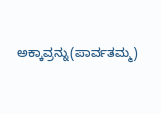ಅಕ್ಕಾವ್ರನ್ನು(ಪಾರ್ವತಮ್ಮ)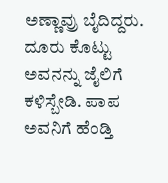ಅಣ್ಣಾವ್ರು ಬೈದಿದ್ದರು. ದೂರು ಕೊಟ್ಟು ಅವನನ್ನು ಜೈಲಿಗೆ ಕಳಿಸ್ಬೇಡಿ. ಪಾಪ ಅವನಿಗೆ ಹೆಂಡ್ತಿ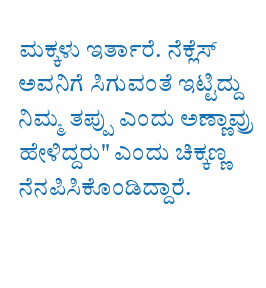ಮಕ್ಕಳು ಇರ್ತಾರೆ. ನೆಕ್ಲೆಸ್ ಅವನಿಗೆ ಸಿಗುವಂತೆ ಇಟ್ಟಿದ್ದು ನಿಮ್ಮ ತಪ್ಪು ಎಂದು ಅಣ್ಣಾವ್ರು ಹೇಳಿದ್ದರು" ಎಂದು ಚಿಕ್ಕಣ್ಣ ನೆನಪಿಸಿಕೊಂಡಿದ್ದಾರೆ.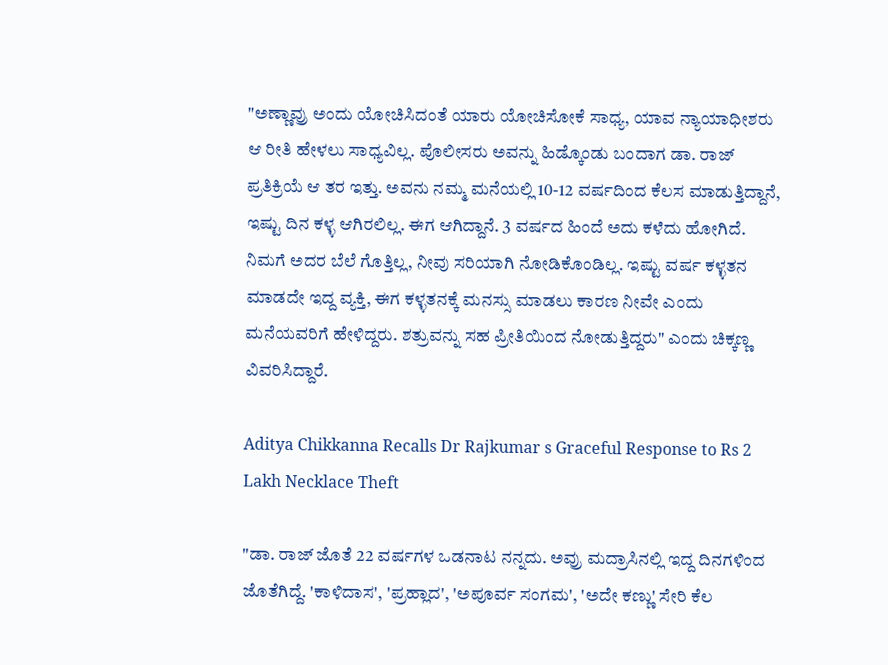"ಅಣ್ಣಾವ್ರು ಅಂದು ಯೋಚಿಸಿದಂತೆ ಯಾರು ಯೋಚಿಸೋಕೆ ಸಾಧ್ಯ, ಯಾವ ನ್ಯಾಯಾಧೀಶರು ಆ ರೀತಿ ಹೇಳಲು ಸಾಧ್ಯವಿಲ್ಲ. ಪೊಲೀಸರು ಅವನ್ನು ಹಿಡ್ಕೊಂಡು ಬಂದಾಗ ಡಾ. ರಾಜ್‌ ಪ್ರತಿಕ್ರಿಯೆ ಆ ತರ ಇತ್ತು. ಅವನು ನಮ್ಮ ಮನೆಯಲ್ಲಿ 10-12 ವರ್ಷದಿಂದ ಕೆಲಸ ಮಾಡುತ್ತಿದ್ದಾನೆ, ಇಷ್ಟು ದಿನ ಕಳ್ಳ ಆಗಿರಲಿಲ್ಲ. ಈಗ ಆಗಿದ್ದಾನೆ. 3 ವರ್ಷದ ಹಿಂದೆ ಅದು ಕಳೆದು ಹೋಗಿದೆ. ನಿಮಗೆ ಅದರ ಬೆಲೆ ಗೊತ್ತಿಲ್ಲ, ನೀವು ಸರಿಯಾಗಿ ನೋಡಿಕೊಂಡಿಲ್ಲ. ಇಷ್ಟು ವರ್ಷ ಕಳ್ಳತನ ಮಾಡದೇ ಇದ್ದ ವ್ಯಕ್ತಿ, ಈಗ ಕಳ್ಳತನಕ್ಕೆ ಮನಸ್ಸು ಮಾಡಲು ಕಾರಣ ನೀವೇ ಎಂದು ಮನೆಯವರಿಗೆ ಹೇಳಿದ್ದರು. ಶತ್ರುವನ್ನು ಸಹ ಪ್ರೀತಿಯಿಂದ ನೋಡುತ್ತಿದ್ದರು" ಎಂದು ಚಿಕ್ಕಣ್ಣ ವಿವರಿಸಿದ್ದಾರೆ.

Aditya Chikkanna Recalls Dr Rajkumar s Graceful Response to Rs 2 Lakh Necklace Theft

"ಡಾ. ರಾಜ್ ಜೊತೆ 22 ವರ್ಷಗಳ ಒಡನಾಟ ನನ್ನದು. ಅವ್ರು ಮದ್ರಾಸಿನಲ್ಲಿ ಇದ್ದ ದಿನಗಳಿಂದ ಜೊತೆಗಿದ್ದೆ. 'ಕಾಳಿದಾಸ', 'ಪ್ರಹ್ಲಾದ', 'ಅಪೂರ್ವ ಸಂಗಮ', 'ಅದೇ ಕಣ್ಣು' ಸೇರಿ ಕೆಲ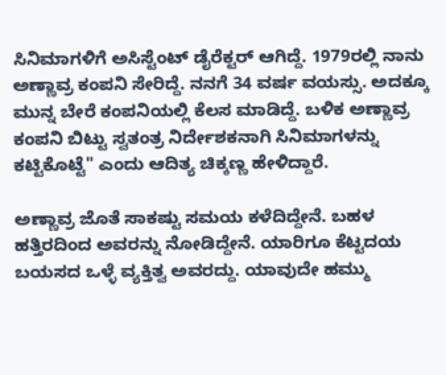ಸಿನಿಮಾಗಳಿಗೆ ಅಸಿಸ್ಟೆಂಟ್ ಡೈರೆಕ್ಟರ್ ಆಗಿದ್ದೆ. 1979ರಲ್ಲಿ ನಾನು ಅಣ್ಣಾವ್ರ ಕಂಪನಿ ಸೇರಿದ್ದೆ. ನನಗೆ 34 ವರ್ಷ ವಯಸ್ಸು. ಅದಕ್ಕೂ ಮುನ್ನ ಬೇರೆ ಕಂಪನಿಯಲ್ಲಿ ಕೆಲಸ ಮಾಡಿದ್ದೆ. ಬಳಿಕ ಅಣ್ಣಾವ್ರ ಕಂಪನಿ ಬಿಟ್ಟು ಸ್ವತಂತ್ರ ನಿರ್ದೇಶಕನಾಗಿ ಸಿನಿಮಾಗಳನ್ನು ಕಟ್ಟಿಕೊಟ್ಟೆ" ಎಂದು ಆದಿತ್ಯ ಚಿಕ್ಕಣ್ಣ ಹೇಳಿದ್ದಾರೆ.

ಅಣ್ಣಾವ್ರ ಜೊತೆ ಸಾಕಷ್ಟು ಸಮಯ ಕಳೆದಿದ್ದೇನೆ. ಬಹಳ ಹತ್ತಿರದಿಂದ ಅವರನ್ನು ನೋಡಿದ್ದೇನೆ. ಯಾರಿಗೂ ಕೆಟ್ಟದಯ ಬಯಸದ ಒಳ್ಳೆ ವ್ಯಕ್ತಿತ್ವ ಅವರದ್ದು. ಯಾವುದೇ ಹಮ್ಮು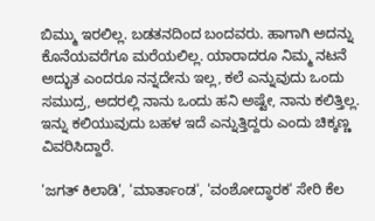ಬಿಮ್ಮು ಇರಲಿಲ್ಲ. ಬಡತನದಿಂದ ಬಂದವರು. ಹಾಗಾಗಿ ಅದನ್ನು ಕೊನೆಯವರೆಗೂ ಮರೆಯಲಿಲ್ಲ. ಯಾರಾದರೂ ನಿಮ್ಮ ನಟನೆ ಅದ್ಭುತ ಎಂದರೂ ನನ್ನದೇನು ಇಲ್ಲ, ಕಲೆ ಎನ್ನುವುದು ಒಂದು ಸಮುದ್ರ, ಅದರಲ್ಲಿ ನಾನು ಒಂದು ಹನಿ ಅಷ್ಟೇ, ನಾನು ಕಲಿತ್ತಿಲ್ಲ. ಇನ್ನು ಕಲಿಯುವುದು ಬಹಳ ಇದೆ ಎನ್ನುತ್ತಿದ್ದರು ಎಂದು ಚಿಕ್ಕಣ್ಣ ವಿವರಿಸಿದ್ದಾರೆ.

'ಜಗತ್ ಕಿಲಾಡಿ', 'ಮಾರ್ತಾಂಡ', 'ವಂಶೋದ್ಧಾರಕ' ಸೇರಿ ಕೆಲ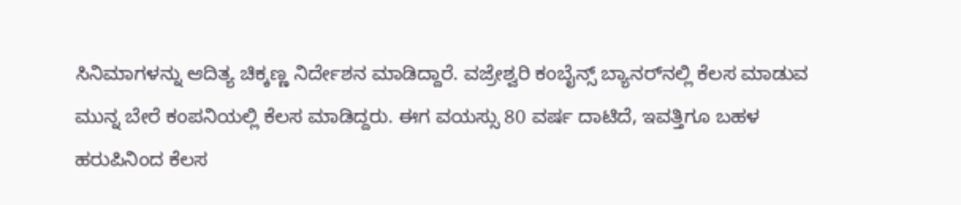ಸಿನಿಮಾಗಳನ್ನು ಆದಿತ್ಯ ಚಿಕ್ಕಣ್ಣ ನಿರ್ದೇಶನ ಮಾಡಿದ್ದಾರೆ. ವಜ್ರೇಶ್ವರಿ ಕಂಬೈನ್ಸ್ ಬ್ಯಾನರ್‌ನಲ್ಲಿ ಕೆಲಸ ಮಾಡುವ ಮುನ್ನ ಬೇರೆ ಕಂಪನಿಯಲ್ಲಿ ಕೆಲಸ ಮಾಡಿದ್ದರು. ಈಗ ವಯಸ್ಸು 80 ವರ್ಷ ದಾಟಿದೆ, ಇವತ್ತಿಗೂ ಬಹಳ ಹರುಪಿನಿಂದ ಕೆಲಸ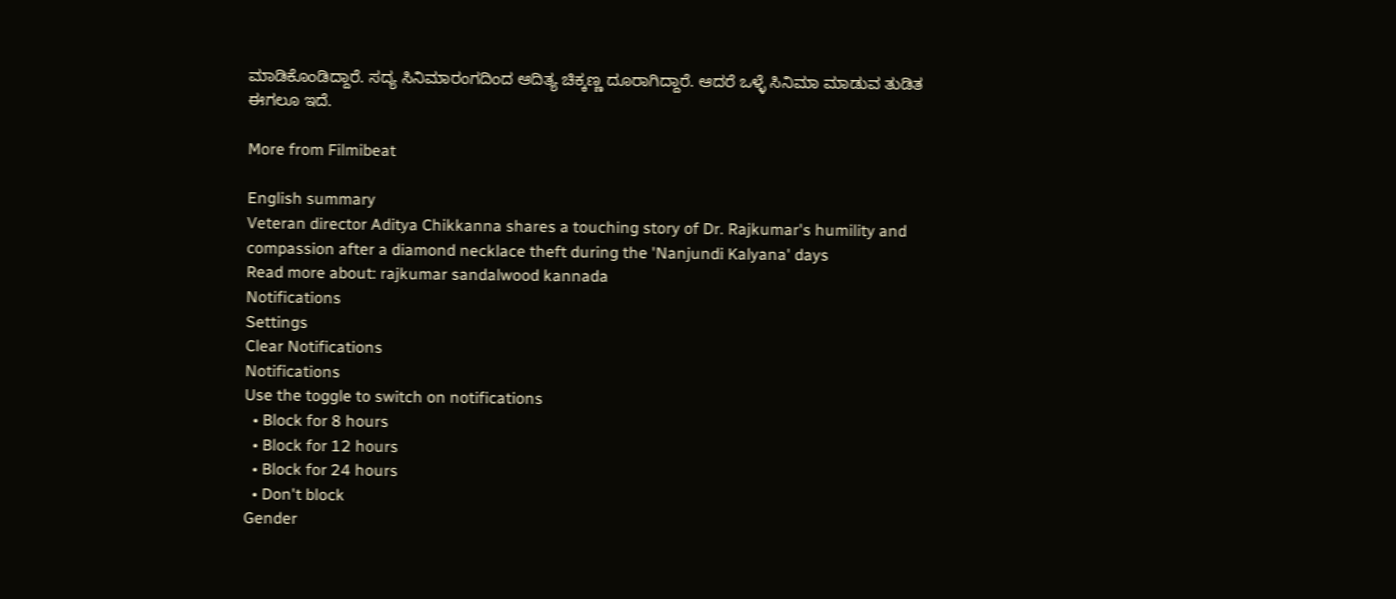ಮಾಡಿಕೊಂಡಿದ್ದಾರೆ. ಸದ್ಯ ಸಿನಿಮಾರಂಗದಿಂದ ಆದಿತ್ಯ ಚಿಕ್ಕಣ್ಣ ದೂರಾಗಿದ್ದಾರೆ. ಆದರೆ ಒಳ್ಳೆ ಸಿನಿಮಾ ಮಾಡುವ ತುಡಿತ ಈಗಲೂ ಇದೆ.

More from Filmibeat

English summary
Veteran director Aditya Chikkanna shares a touching story of Dr. Rajkumar's humility and compassion after a diamond necklace theft during the 'Nanjundi Kalyana' days
Read more about: rajkumar sandalwood kannada
Notifications
Settings
Clear Notifications
Notifications
Use the toggle to switch on notifications
  • Block for 8 hours
  • Block for 12 hours
  • Block for 24 hours
  • Don't block
Gender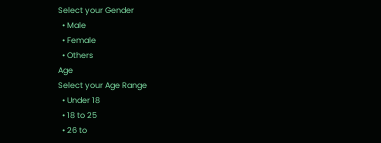Select your Gender
  • Male
  • Female
  • Others
Age
Select your Age Range
  • Under 18
  • 18 to 25
  • 26 to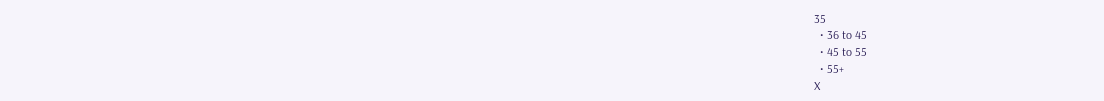35
  • 36 to 45
  • 45 to 55
  • 55+
X